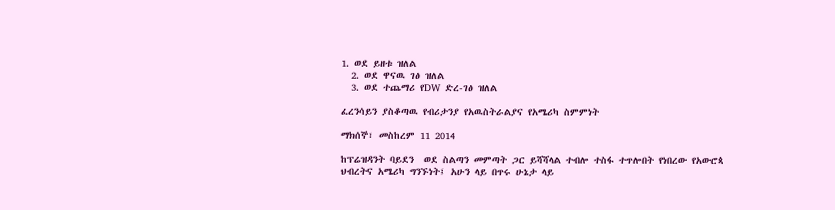1. ወደ ይዘቱ ዝለል
  2. ወደ ዋናዉ ገፅ ዝለል
  3. ወደ ተጨማሪ የDW ድረ-ገፅ ዝለል

ፈረንሳይን ያስቆጣዉ የብሪታንያ የአዉስትራልያና የአሜሪካ ስምምነት

ማክሰኞ፣ መስከረም 11 2014

ከፕሬዝዳንት ባይደን  ወደ ስልጣን መምጣት ጋር ይሻሻላል ተብሎ ተስፋ ተጥሎበት የነበረው የአውሮጳ ህብረትና አሜሪካ ግንኙነት፤ አሁን ላይ በጥሩ ሁኔታ ላይ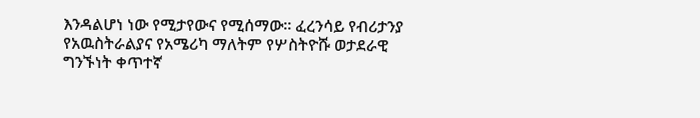እንዳልሆነ ነው የሚታየውና የሚሰማው። ፈረንሳይ የብሪታንያ የአዉስትራልያና የአሜሪካ ማለትም የሦስትዮሹ ወታደራዊ ግንኙነት ቀጥተኛ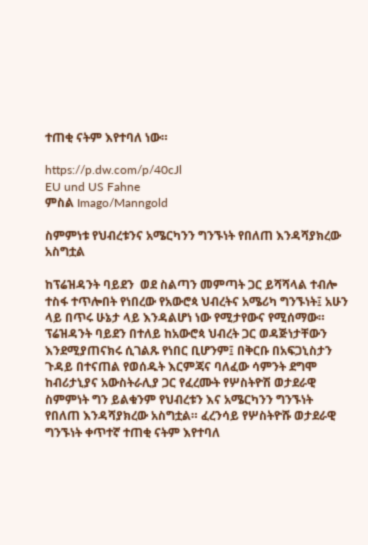ተጠቂ ናትም እየተባለ ነው።

https://p.dw.com/p/40cJl
EU und US Fahne
ምስል Imago/Manngold

ስምምነቱ የህብረቱንና አሜርካንን ግንኙነት የበለጠ እንዳሻያክረው አስግቷል

ከፕሬዝዳንት ባይደን  ወደ ስልጣን መምጣት ጋር ይሻሻላል ተብሎ ተስፋ ተጥሎበት የነበረው የአውሮጳ ህብረትና አሜሪካ ግንኙነት፤ አሁን ላይ በጥሩ ሁኔታ ላይ እንዳልሆነ ነው የሚታየውና የሚሰማው። ፕሬዝዳንት ባይደን በተለይ ከአውሮጳ ህብረት ጋር ወዳጅነታቸውን እንደሚያጠናክሩ ሲገልጹ የነበር ቢሆንም፤ በቅርቡ በአፍጋኒስታን ጉዳይ በተናጠል የወሰዱት እርምጃና ባለፈው ሳምንት ደግሞ ከብሪታኒያና አውስትራሊያ ጋር የፈረሙት የሦስትዮሽ ወታደራዊ ስምምነት ግን ይልቁንም የህብረቱን እና አሜርካንን ግንኙነት የበለጠ እንዳሻያክረው አስግቷል። ፈረንሳይ የሦስትዮሹ ወታደራዊ ግንኙነት ቀጥተኛ ተጠቂ ናትም እየተባለ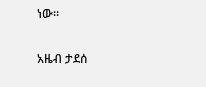ነው።

አዜብ ታደሰ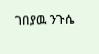ገበያዉ ንጉሴ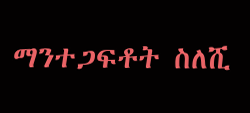ማንተጋፍቶት ስለሺ